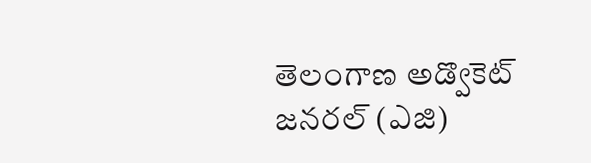తెలంగాణ అడ్వొకెట్ జనరల్ (ఎజి)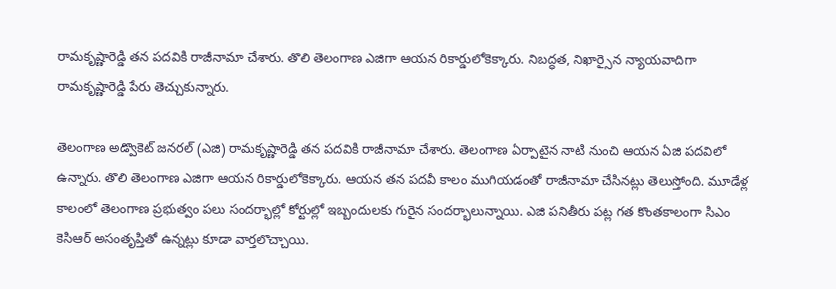రామకృష్ణారెడ్డి తన పదవికి రాజీనామా చేశారు. తొలి తెలంగాణ ఎజిగా ఆయన రికార్డులోకెక్కారు. నిబద్ధత, నిఖార్సైన న్యాయవాదిగా రామకృష్ణారెడ్డి పేరు తెచ్చుకున్నారు.

తెలంగాణ అడ్వొకెట్ జనరల్ (ఎజి) రామకృష్ణారెడ్డి తన పదవికి రాజీనామా చేశారు. తెలంగాణ ఏర్పాటైన నాటి నుంచి ఆయన ఏజి పదవిలో ఉన్నారు. తొలి తెలంగాణ ఎజిగా ఆయన రికార్డులోకెక్కారు. ఆయన తన పదవీ కాలం ముగియడంతో రాజీనామా చేసినట్లు తెలుస్తోంది. మూడేళ్ల కాలంలో తెలంగాణ ప్రభుత్వం పలు సందర్భాల్లో కోర్టుల్లో ఇబ్బందులకు గురైన సందర్భాలున్నాయి. ఎజి పనితీరు పట్ల గత కొంతకాలంగా సిఎం కెసిఆర్ అసంతృప్తితో ఉన్నట్లు కూడా వార్తలొచ్చాయి.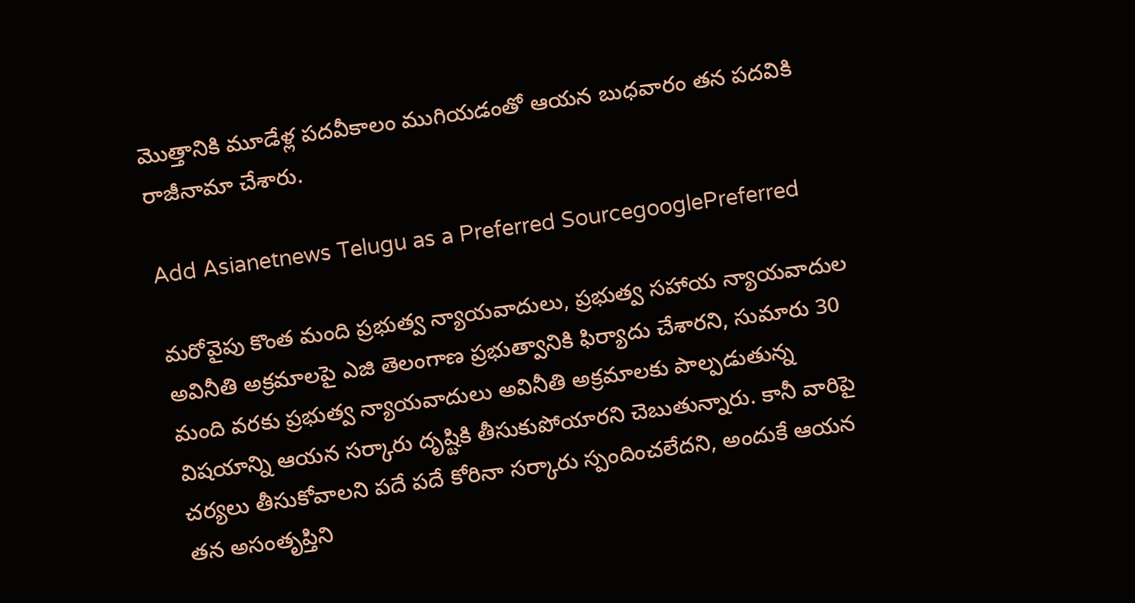మొత్తానికి మూడేళ్ల పదవీకాలం ముగియడంతో ఆయన బుధవారం తన పదవికి రాజీనామా చేశారు.

Add Asianetnews Telugu as a Preferred SourcegooglePreferred

మరోవైపు కొంత మంది ప్రభుత్వ న్యాయవాదులు, ప్రభుత్వ సహాయ న్యాయవాదుల అవినీతి అక్రమాలపై ఎజి తెలంగాణ ప్రభుత్వానికి ఫిర్యాదు చేశారని, సుమారు 30 మంది వరకు ప్రభుత్వ న్యాయవాదులు అవినీతి అక్రమాలకు పాల్పడుతున్న విషయాన్ని ఆయన సర్కారు దృష్టికి తీసుకుపోయారని చెబుతున్నారు. కానీ వారిపై చర్యలు తీసుకోవాలని పదే పదే కోరినా సర్కారు స్పందించలేదని, అందుకే ఆయన తన అసంతృప్తిని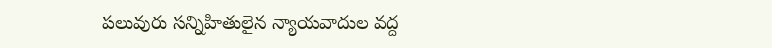పలువురు సన్నిహితులైన న్యాయవాదుల వద్ద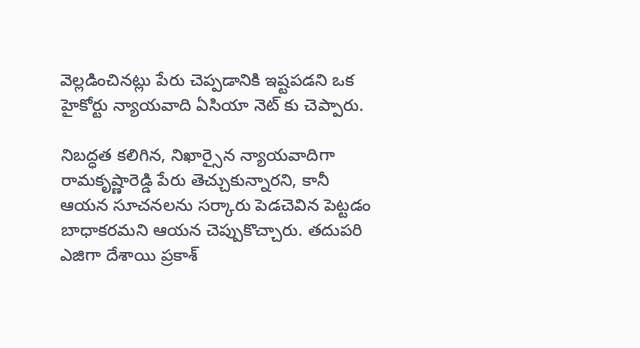వెల్లడించినట్లు పేరు చెప్పడానికి ఇష్టపడని ఒక హైకోర్టు న్యాయవాది ఏసియా నెట్ కు చెప్పారు.

నిబద్ధత కలిగిన, నిఖార్సైన న్యాయవాదిగా రామకృష్ణారెడ్డి పేరు తెచ్చుకున్నారని, కానీ ఆయన సూచనలను సర్కారు పెడచెవిన పెట్టడం బాధాకరమని ఆయన చెప్పుకొచ్చారు. తదుపరి ఎజిగా దేశాయి ప్రకాశ్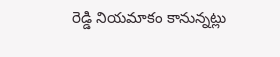రెడ్డి నియమాకం కానున్నట్లు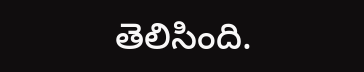తెలిసింది.